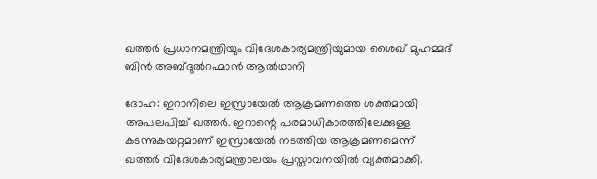ഖത്തർ പ്രധാനമന്ത്രിയും വിദേശകാര്യമന്ത്രിയുമായ ശൈഖ് മുഹമ്മദ് ബിൻ അബ്ദുൽറഹ്മാൻ ആൽഥാനി

ദോഹ: ഇറാനിലെ ഇസ്രായേല്‍ ആക്രമണത്തെ ശക്തമായി അപലപിച്ച് ഖത്തര്‍. ഇറാന്റെ പരമാധികാരത്തിലേക്കുള്ള കടന്നുകയറ്റമാണ് ഇസ്രായേൽ നടത്തിയ ആക്രമണമെന്ന് ഖത്തർ വിദേശകാര്യമന്ത്രാലയം പ്രസ്താവനയിൽ വ്യക്തമാക്കി.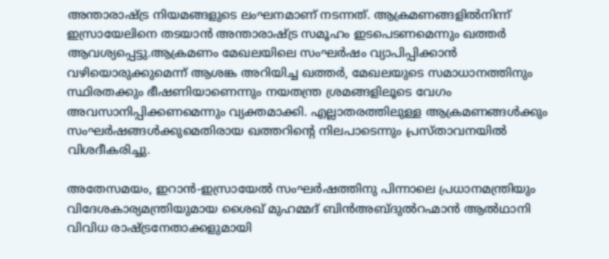അന്താരാഷ്ട്ര നിയമങ്ങളുടെ ലംഘനമാണ് നടന്നത്. ആക്രമണങ്ങളില്‍നിന്ന് ഇസ്രായേലിനെ തടയാന്‍ അന്താരാഷ്ട്ര സമൂഹം ഇടപെടണമെന്നും ഖത്തര്‍ ആവശ്യപ്പെട്ടു.ആക്രമണം മേഖലയിലെ സംഘർഷം വ്യാപിപ്പിക്കാൻ വഴിയൊരുക്കുമെന്ന് ആശങ്ക അറിയിച്ച ഖത്തർ, മേഖലയുടെ സമാധാനത്തിനും സ്ഥിരതക്കും ഭീഷണിയാണെന്നും നയതന്ത്ര ശ്രമങ്ങളിലൂടെ വേഗം അവസാനിപ്പിക്കണമെന്നും വ്യക്തമാക്കി. എല്ലാതരത്തിലുള്ള ആക്രമണങ്ങൾക്കും സംഘർഷങ്ങൾക്കുമെതിരായ ഖത്തറിന്റെ നിലപാടെന്നും പ്രസ്താവനയിൽ വിശദീകരിച്ചു.

അതേസമയം, ഇറാൻ-ഇസ്രായേൽ സംഘർഷത്തിനു പിന്നാലെ പ്രധാനമന്ത്രിയും വിദേശകാര്യമന്ത്രിയുമായ ശൈഖ് മുഹമ്മദ് ബിൻഅബ്ദുൽറഹ്മാൻ ആൽഥാനി വിവിധ രാഷ്ട്രനേതാക്കളുമായി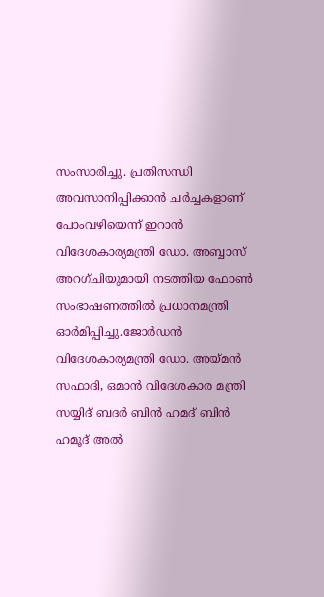സംസാരിച്ചു. പ്രതിസന്ധി അവസാനിപ്പിക്കാന്‍ ചര്‍ച്ചകളാണ് പോംവഴിയെന്ന് ഇറാൻ വിദേശകാര്യമന്ത്രി ഡോ. അബ്ബാസ് അറഗ്ചിയുമായി നടത്തിയ ഫോൺ സംഭാഷണത്തിൽ പ്രധാനമന്ത്രി ഓർമിപ്പിച്ചു.ജോർഡൻ വിദേശകാര്യമന്ത്രി ഡോ. അയ്മൻ സഫാദി, ഒമാൻ വിദേശകാര മന്ത്രി സയ്യിദ് ബദർ ബിൻ ഹമദ് ബിൻ ഹമൂദ് അൽ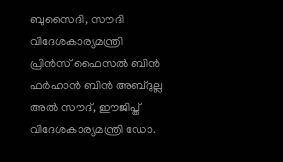ബുസൈദി, സൗദി വിദേശകാര്യമന്ത്രി പ്രിൻസ് ഫൈസൽ ബിൻ ഫർഹാൻ ബിൻ അബ്ദുല്ല അൽ സൗദ്, ഈജിപ്ത് വിദേശകാര്യമന്ത്രി ഡോ.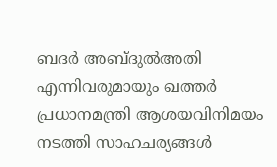ബദർ അബ്ദുൽഅതി എന്നിവരുമായും ഖത്തർ പ്രധാനമന്ത്രി ആശയവിനിമയം നടത്തി സാഹചര്യങ്ങൾ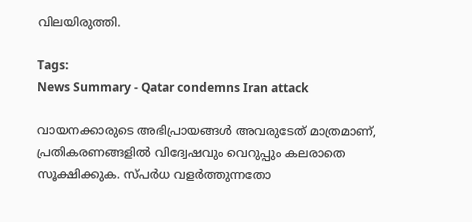വിലയിരുത്തി.

Tags:
News Summary - Qatar condemns Iran attack

വായനക്കാരുടെ അഭിപ്രായങ്ങള്‍ അവരുടേത് മാത്രമാണ്, പ്രതികരണങ്ങളിൽ വിദ്വേഷവും വെറുപ്പും കലരാതെ സൂക്ഷിക്കുക. സ്പർധ വളർത്തുന്നതോ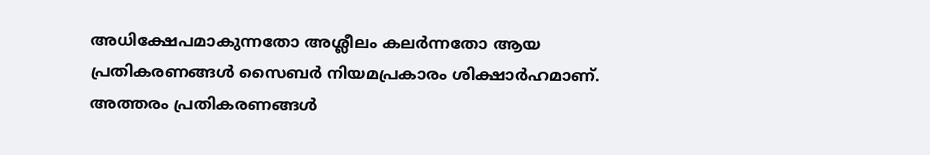അധിക്ഷേപമാകുന്നതോ അശ്ലീലം കലർന്നതോ ആയ പ്രതികരണങ്ങൾ സൈബർ നിയമപ്രകാരം ശിക്ഷാർഹമാണ്. അത്തരം പ്രതികരണങ്ങൾ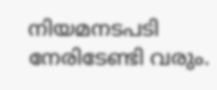നിയമനടപടി നേരിടേണ്ടി വരും.